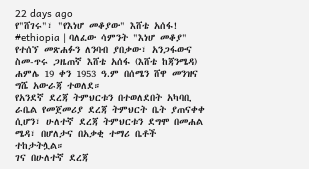22 days ago
የ"ሸገሩ"፣ "የእነሆ መቆያው" እሸቴ አሰፋ!
#ethiopia | ባለፈው ሳምንት "እነሆ መቆያ" የተሰኘ መጽሐፉን ለንባብ ያበቃው፣ አንጋፋውና ስመ-ጥሩ ጋዜጠኛ እሸቴ አሰፋ (እሸቴ ከጃንሜዳ) ሐምሌ 19 ቀን 1953 ዓ.ም በሰሜን ሸዋ መንዝና ግሼ አውራጃ ተወለደ።
የአንደኛ ደረጃ ትምህርቱን በተወለደበት አካባቢ ራቤል የመጀመሪያ ደረጃ ትምህርት ቤት ያጠናቀቀ ሲሆን፣ ሁለተኛ ደረጃ ትምህርቱን ደግሞ በመሐል ሜዳ፣ በሆለታና በአቃቂ ተማሪ ቤቶች ተከታትሏል።
ገና በሁለተኛ ደረጃ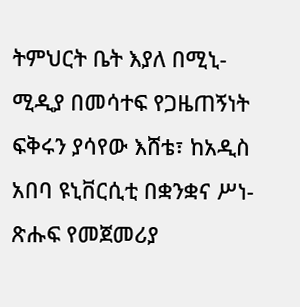ትምህርት ቤት እያለ በሚኒ-ሚዲያ በመሳተፍ የጋዜጠኝነት ፍቅሩን ያሳየው እሸቴ፣ ከአዲስ አበባ ዩኒቨርሲቲ በቋንቋና ሥነ-ጽሑፍ የመጀመሪያ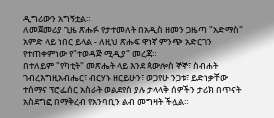ዲግሪውን አግኝቷል።
ለመጀመሪያ ጊዜ ጽሑፉ የታተመለት በአዲስ ዘመን ጋዜጣ "አድማስ" አምድ ላይ ነበር ይላል - ለዚህ ጽሑፍ ዋነኛ ምንጭ አድርገን የተጠቀምነው የ"ተወዳጅ ሚዲያ" መረጃ።
በተለይም "የካቲት" መጽሔት ላይ እንደ ጳውሎስ ኞኞ፣ ስብሐት ገብረእግዚአብሔር፣ ብርሃኑ ዘርይሁን፣ ወጋየሁ ንጋቱ፣ ይድነቃቸው ተሰማና ፕሮፌሰር አስራት ወልደየስ ያሉ ታላላቅ ሰዎችን ታሪክ በጥናት አስደግፎ በማቅረብ የአንባቢን ልብ መግዛት ችሏል።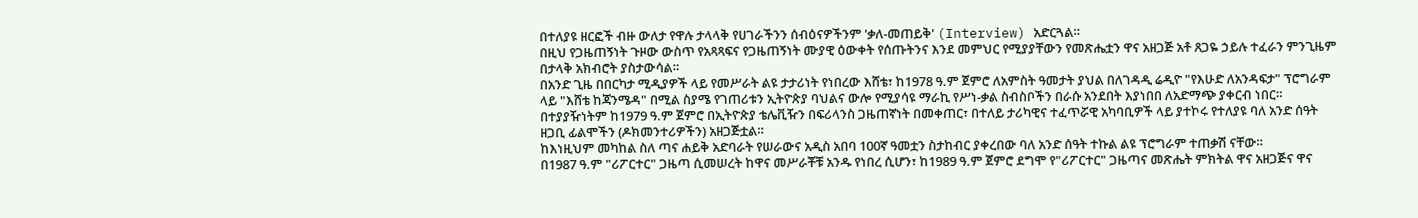በተለያዩ ዘርፎች ብዙ ውለታ የዋሉ ታላላቅ የሀገራችንን ሰብዕናዎችንም 'ቃለ-መጠይቅ' (Interview) አድርጓል።
በዚህ የጋዜጠኝነት ጉዞው ውስጥ የአጻጻፍና የጋዜጠኝነት ሙያዊ ዕውቀት የሰጡትንና እንደ መምህር የሚያያቸውን የመጽሔቷን ዋና አዘጋጅ አቶ ጸጋዬ ኃይሉ ተፈራን ምንጊዜም በታላቅ አክብሮት ያስታውሳል።
በአንድ ጊዜ በበርካታ ሚዲያዎች ላይ የመሥራት ልዩ ታታሪነት የነበረው እሸቴ፣ ከ1978 ዓ.ም ጀምሮ ለአምስት ዓመታት ያህል በለገዳዲ ሬዲዮ "የእሁድ ለአንዳፍታ" ፕሮግራም ላይ "እሸቴ ከጃንሜዳ" በሚል ስያሜ የገጠሪቱን ኢትዮጵያ ባህልና ውሎ የሚያሳዩ ማራኪ የሥነ-ቃል ስብስቦችን በራሱ አንደበት እያነበበ ለአድማጭ ያቀርብ ነበር።
በተያያዥነትም ከ1979 ዓ.ም ጀምሮ በኢትዮጵያ ቴሌቪዥን በፍሪላንስ ጋዜጠኛነት በመቀጠር፣ በተለይ ታሪካዊና ተፈጥሯዊ አካባቢዎች ላይ ያተኮሩ የተለያዩ ባለ አንድ ሰዓት ዘጋቢ ፊልሞችን (ዶክመንተሪዎችን) አዘጋጅቷል።
ከእነዚህም መካከል ስለ ጣና ሐይቅ አድባራት የሠራውና አዲስ አበባ 100ኛ ዓመቷን ስታከብር ያቀረበው ባለ አንድ ሰዓት ተኩል ልዩ ፕሮግራም ተጠቃሽ ናቸው።
በ1987 ዓ.ም "ሪፖርተር" ጋዜጣ ሲመሠረት ከዋና መሥራቾቹ አንዱ የነበረ ሲሆን፣ ከ1989 ዓ.ም ጀምሮ ደግሞ የ"ሪፖርተር" ጋዜጣና መጽሔት ምክትል ዋና አዘጋጅና ዋና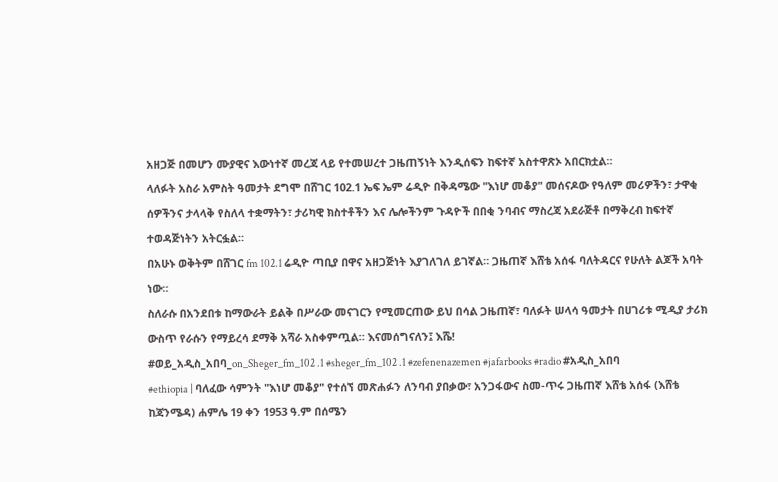አዘጋጅ በመሆን ሙያዊና እውነተኛ መረጃ ላይ የተመሠረተ ጋዜጠኝነት እንዲሰፍን ከፍተኛ አስተዋጽኦ አበርክቷል።
ላለፉት አስራ አምስት ዓመታት ደግሞ በሸገር 102.1 ኤፍ ኤም ሬዲዮ በቅዳሜው "እነሆ መቆያ" መሰናዶው የዓለም መሪዎችን፣ ታዋቂ ሰዎችንና ታላላቅ የስለላ ተቋማትን፣ ታሪካዊ ክስተቶችን እና ሌሎችንም ጉዳዮች በበቂ ንባብና ማስረጃ አደራጅቶ በማቅረብ ከፍተኛ ተወዳጅነትን አትርፏል።
በአሁኑ ወቅትም በሸገር fm 102.1 ሬዲዮ ጣቢያ በዋና አዘጋጅነት እያገለገለ ይገኛል። ጋዜጠኛ እሸቴ አሰፋ ባለትዳርና የሁለት ልጆች አባት ነው።
ስለራሱ በአንደበቱ ከማውራት ይልቅ በሥራው መናገርን የሚመርጠው ይህ በሳል ጋዜጠኛ፣ ባለፉት ሠላሳ ዓመታት በሀገሪቱ ሚዲያ ታሪክ ውስጥ የራሱን የማይረሳ ደማቅ አሻራ አስቀምጧል። እናመሰግናለን፤ እሼ!
#ወይ_አዲስ_አበባ_on_Sheger_fm_102 .1 #sheger_fm_102 .1 #zefenenazemen #jafarbooks #radio #አዲስ_አበባ
#ethiopia | ባለፈው ሳምንት "እነሆ መቆያ" የተሰኘ መጽሐፉን ለንባብ ያበቃው፣ አንጋፋውና ስመ-ጥሩ ጋዜጠኛ እሸቴ አሰፋ (እሸቴ ከጃንሜዳ) ሐምሌ 19 ቀን 1953 ዓ.ም በሰሜን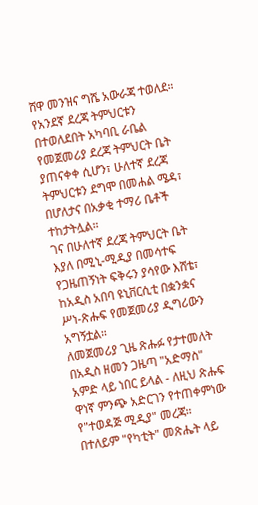ሸዋ መንዝና ግሼ አውራጃ ተወለደ።
የአንደኛ ደረጃ ትምህርቱን በተወለደበት አካባቢ ራቤል የመጀመሪያ ደረጃ ትምህርት ቤት ያጠናቀቀ ሲሆን፣ ሁለተኛ ደረጃ ትምህርቱን ደግሞ በመሐል ሜዳ፣ በሆለታና በአቃቂ ተማሪ ቤቶች ተከታትሏል።
ገና በሁለተኛ ደረጃ ትምህርት ቤት እያለ በሚኒ-ሚዲያ በመሳተፍ የጋዜጠኝነት ፍቅሩን ያሳየው እሸቴ፣ ከአዲስ አበባ ዩኒቨርሲቲ በቋንቋና ሥነ-ጽሑፍ የመጀመሪያ ዲግሪውን አግኝቷል።
ለመጀመሪያ ጊዜ ጽሑፉ የታተመለት በአዲስ ዘመን ጋዜጣ "አድማስ" አምድ ላይ ነበር ይላል - ለዚህ ጽሑፍ ዋነኛ ምንጭ አድርገን የተጠቀምነው የ"ተወዳጅ ሚዲያ" መረጃ።
በተለይም "የካቲት" መጽሔት ላይ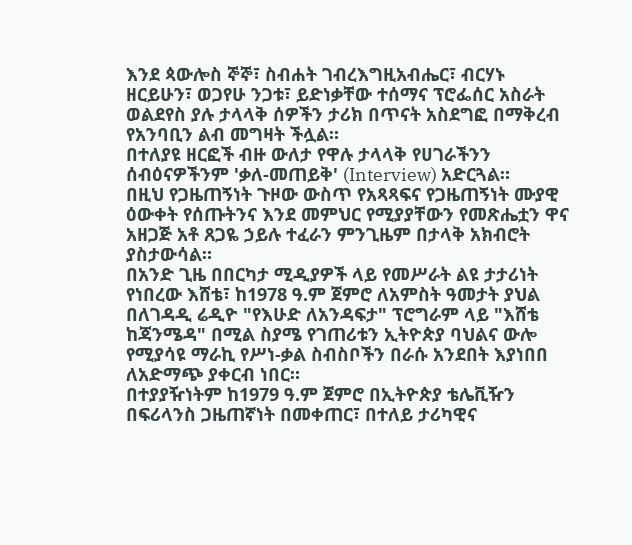እንደ ጳውሎስ ኞኞ፣ ስብሐት ገብረእግዚአብሔር፣ ብርሃኑ ዘርይሁን፣ ወጋየሁ ንጋቱ፣ ይድነቃቸው ተሰማና ፕሮፌሰር አስራት ወልደየስ ያሉ ታላላቅ ሰዎችን ታሪክ በጥናት አስደግፎ በማቅረብ የአንባቢን ልብ መግዛት ችሏል።
በተለያዩ ዘርፎች ብዙ ውለታ የዋሉ ታላላቅ የሀገራችንን ሰብዕናዎችንም 'ቃለ-መጠይቅ' (Interview) አድርጓል።
በዚህ የጋዜጠኝነት ጉዞው ውስጥ የአጻጻፍና የጋዜጠኝነት ሙያዊ ዕውቀት የሰጡትንና እንደ መምህር የሚያያቸውን የመጽሔቷን ዋና አዘጋጅ አቶ ጸጋዬ ኃይሉ ተፈራን ምንጊዜም በታላቅ አክብሮት ያስታውሳል።
በአንድ ጊዜ በበርካታ ሚዲያዎች ላይ የመሥራት ልዩ ታታሪነት የነበረው እሸቴ፣ ከ1978 ዓ.ም ጀምሮ ለአምስት ዓመታት ያህል በለገዳዲ ሬዲዮ "የእሁድ ለአንዳፍታ" ፕሮግራም ላይ "እሸቴ ከጃንሜዳ" በሚል ስያሜ የገጠሪቱን ኢትዮጵያ ባህልና ውሎ የሚያሳዩ ማራኪ የሥነ-ቃል ስብስቦችን በራሱ አንደበት እያነበበ ለአድማጭ ያቀርብ ነበር።
በተያያዥነትም ከ1979 ዓ.ም ጀምሮ በኢትዮጵያ ቴሌቪዥን በፍሪላንስ ጋዜጠኛነት በመቀጠር፣ በተለይ ታሪካዊና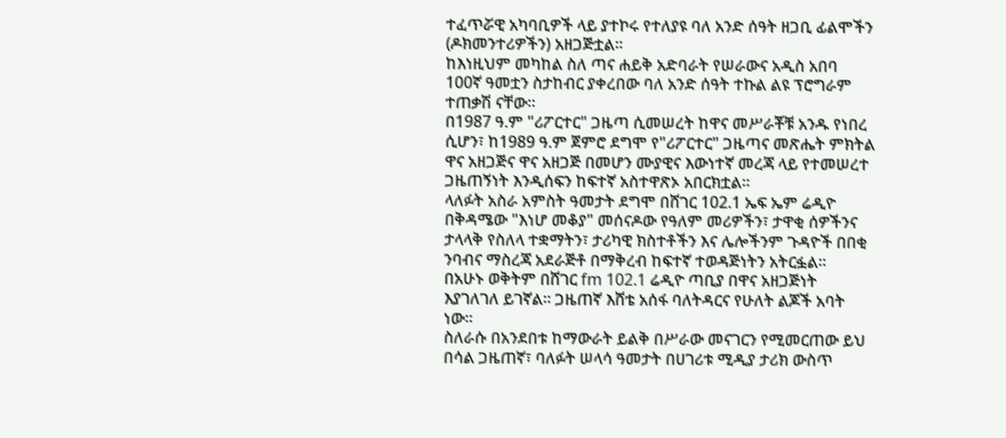ተፈጥሯዊ አካባቢዎች ላይ ያተኮሩ የተለያዩ ባለ አንድ ሰዓት ዘጋቢ ፊልሞችን (ዶክመንተሪዎችን) አዘጋጅቷል።
ከእነዚህም መካከል ስለ ጣና ሐይቅ አድባራት የሠራውና አዲስ አበባ 100ኛ ዓመቷን ስታከብር ያቀረበው ባለ አንድ ሰዓት ተኩል ልዩ ፕሮግራም ተጠቃሽ ናቸው።
በ1987 ዓ.ም "ሪፖርተር" ጋዜጣ ሲመሠረት ከዋና መሥራቾቹ አንዱ የነበረ ሲሆን፣ ከ1989 ዓ.ም ጀምሮ ደግሞ የ"ሪፖርተር" ጋዜጣና መጽሔት ምክትል ዋና አዘጋጅና ዋና አዘጋጅ በመሆን ሙያዊና እውነተኛ መረጃ ላይ የተመሠረተ ጋዜጠኝነት እንዲሰፍን ከፍተኛ አስተዋጽኦ አበርክቷል።
ላለፉት አስራ አምስት ዓመታት ደግሞ በሸገር 102.1 ኤፍ ኤም ሬዲዮ በቅዳሜው "እነሆ መቆያ" መሰናዶው የዓለም መሪዎችን፣ ታዋቂ ሰዎችንና ታላላቅ የስለላ ተቋማትን፣ ታሪካዊ ክስተቶችን እና ሌሎችንም ጉዳዮች በበቂ ንባብና ማስረጃ አደራጅቶ በማቅረብ ከፍተኛ ተወዳጅነትን አትርፏል።
በአሁኑ ወቅትም በሸገር fm 102.1 ሬዲዮ ጣቢያ በዋና አዘጋጅነት እያገለገለ ይገኛል። ጋዜጠኛ እሸቴ አሰፋ ባለትዳርና የሁለት ልጆች አባት ነው።
ስለራሱ በአንደበቱ ከማውራት ይልቅ በሥራው መናገርን የሚመርጠው ይህ በሳል ጋዜጠኛ፣ ባለፉት ሠላሳ ዓመታት በሀገሪቱ ሚዲያ ታሪክ ውስጥ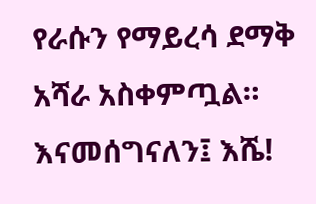የራሱን የማይረሳ ደማቅ አሻራ አስቀምጧል። እናመሰግናለን፤ እሼ!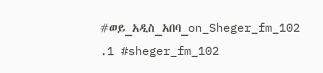#ወይ_አዲስ_አበባ_on_Sheger_fm_102 .1 #sheger_fm_102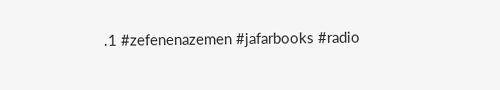.1 #zefenenazemen #jafarbooks #radio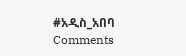#አዲስ_አበባ
Comments